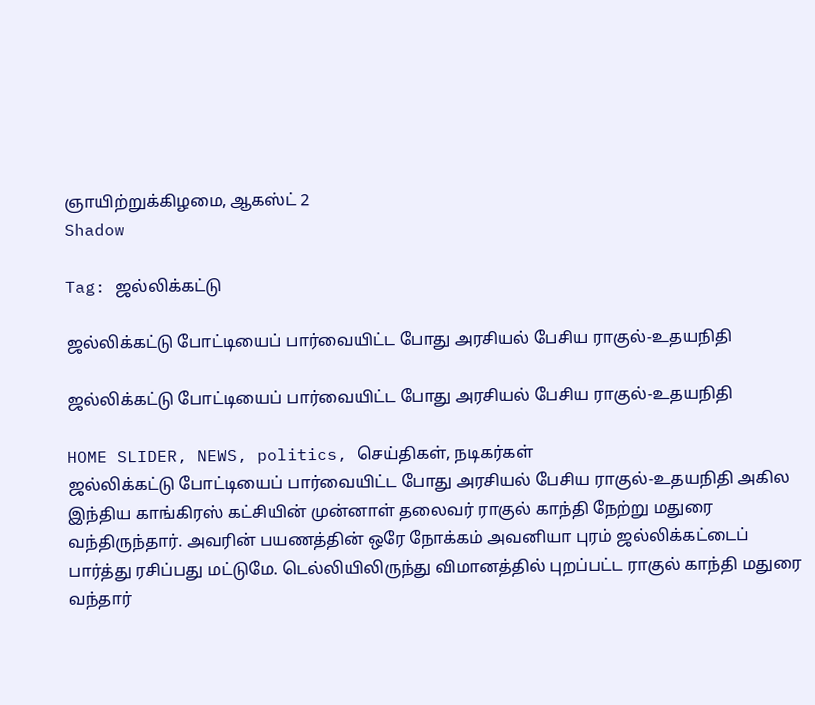ஞாயிற்றுக்கிழமை, ஆகஸ்ட் 2
Shadow

Tag: ஜல்லிக்கட்டு

ஜல்லிக்கட்டு போட்டியைப் பார்வையிட்ட போது அரசியல் பேசிய ராகுல்-உதயநிதி

ஜல்லிக்கட்டு போட்டியைப் பார்வையிட்ட போது அரசியல் பேசிய ராகுல்-உதயநிதி

HOME SLIDER, NEWS, politics, செய்திகள், நடிகர்கள்
ஜல்லிக்கட்டு போட்டியைப் பார்வையிட்ட போது அரசியல் பேசிய ராகுல்-உதயநிதி அகில இந்திய காங்கிரஸ் கட்சியின் முன்னாள் தலைவர் ராகுல் காந்தி நேற்று மதுரை வந்திருந்தார். அவரின் பயணத்தின் ஒரே நோக்கம் அவனியா புரம் ஜல்லிக்கட்டைப் பார்த்து ரசிப்பது மட்டுமே. டெல்லியிலிருந்து விமானத்தில் புறப்பட்ட ராகுல் காந்தி மதுரை வந்தார்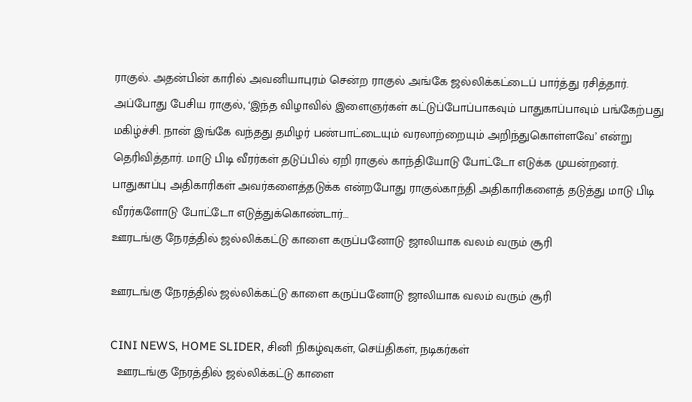ராகுல். அதன்பின் காரில் அவனியாபுரம் சென்ற ராகுல் அங்கே ஜல்லிக்கட்டைப் பார்த்து ரசித்தார். அப்போது பேசிய ராகுல், ‘இந்த விழாவில் இளைஞர்கள் கட்டுப்போப்பாகவும் பாதுகாப்பாவும் பங்கேற்பது மகிழ்ச்சி. நான் இங்கே வந்தது தமிழர் பண்பாட்டையும் வரலாற்றையும் அறிந்துகொள்ளவே’ என்று தெரிவித்தார். மாடு பிடி வீரர்கள் தடுப்பில் ஏறி ராகுல் காந்தியோடு போட்டோ எடுக்க முயன்றனர். பாதுகாப்பு அதிகாரிகள் அவர்களைத்தடுக்க என்றபோது ராகுல்காந்தி அதிகாரிகளைத் தடுத்து மாடு பிடி வீரர்களோடு போட்டோ எடுத்துக்கொண்டார்...
ஊரடங்கு நேரத்தில் ஜல்லிக்கட்டு காளை கருப்பனோடு ஜாலியாக வலம் வரும் சூரி

ஊரடங்கு நேரத்தில் ஜல்லிக்கட்டு காளை கருப்பனோடு ஜாலியாக வலம் வரும் சூரி

CINI NEWS, HOME SLIDER, சினி நிகழ்வுகள், செய்திகள், நடிகர்கள்
  ஊரடங்கு நேரத்தில் ஜல்லிக்கட்டு காளை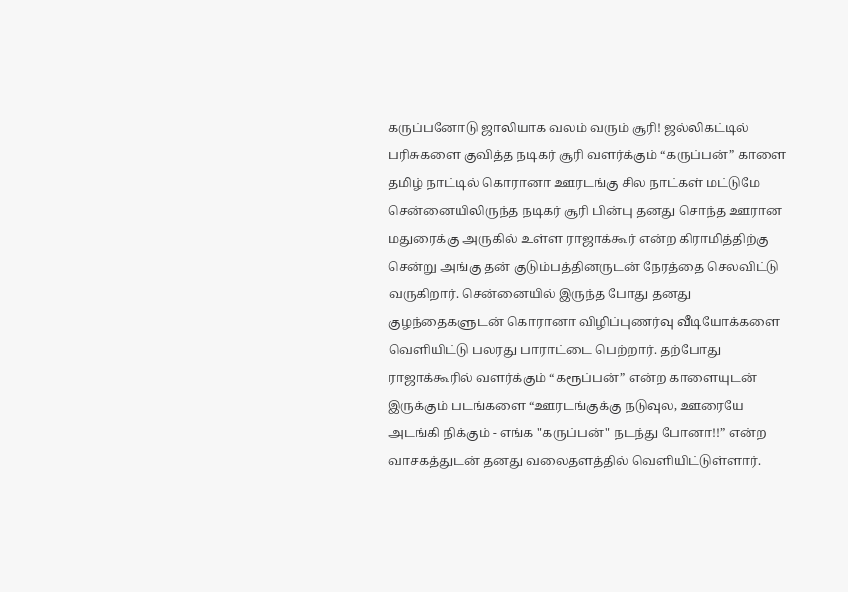கருப்பனோடு ஜாலியாக வலம் வரும் சூரி! ஜல்லிகட்டில் பரிசுகளை குவித்த நடிகர் சூரி வளர்க்கும் “கருப்பன்” காளை தமிழ் நாட்டில் கொரானா ஊரடங்கு சில நாட்கள் மட்டுமே சென்னையிலிருந்த நடிகர் சூரி பின்பு தனது சொந்த ஊரான மதுரைக்கு அருகில் உள்ள ராஜாக்கூர் என்ற கிராமித்திற்கு சென்று அங்கு தன் குடும்பத்தினருடன் நேரத்தை செலவிட்டு வருகிறார். சென்னையில் இருந்த போது தனது குழந்தைகளுடன் கொரானா விழிப்புணர்வு வீடியோக்களை வெளியிட்டு பலரது பாராட்டை பெற்றார். தற்போது ராஜாக்கூரில் வளர்க்கும் “கரூப்பன்” என்ற காளையுடன் இருக்கும் படங்களை “ஊரடங்குக்கு நடுவுல, ஊரையே அடங்கி நிக்கும் - எங்க "கருப்பன்" நடந்து போனா!!” என்ற வாசகத்துடன் தனது வலைதளத்தில் வெளியிட்டுள்ளார்.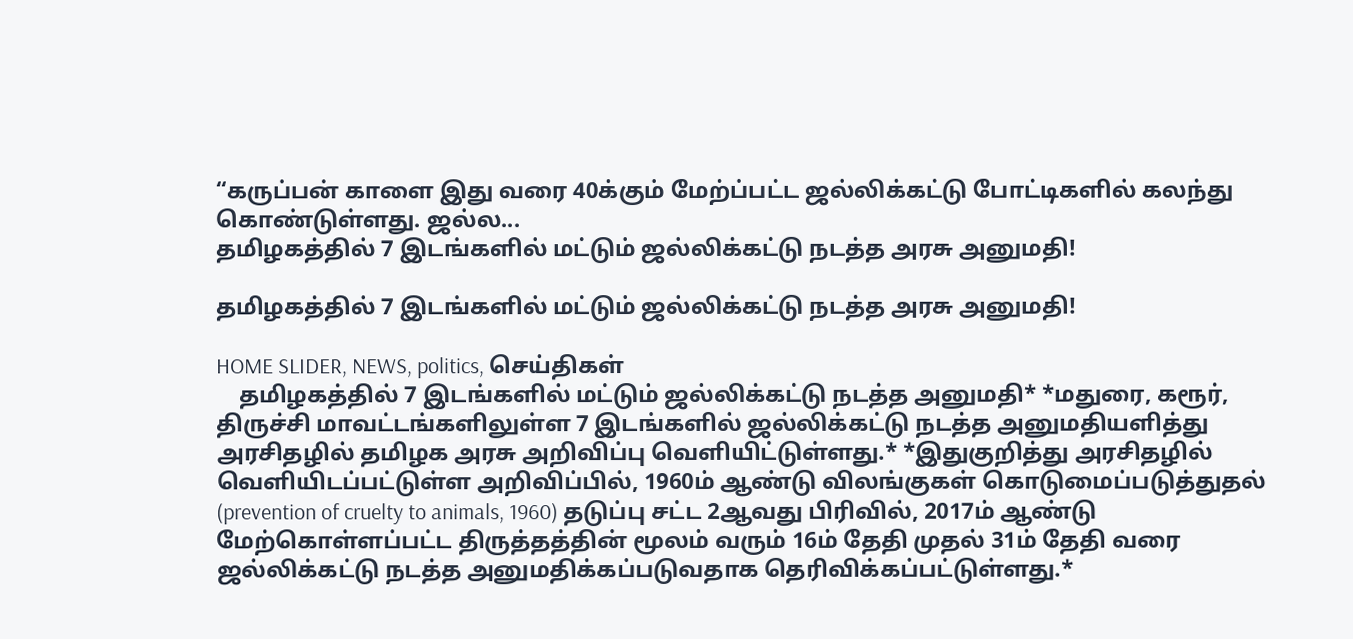“கருப்பன் காளை இது வரை 40க்கும் மேற்ப்பட்ட ஜல்லிக்கட்டு போட்டிகளில் கலந்து கொண்டுள்ளது. ஜல்ல...
தமிழகத்தில் 7 இடங்களில் மட்டும் ஜல்லிக்கட்டு நடத்த அரசு அனுமதி!

தமிழகத்தில் 7 இடங்களில் மட்டும் ஜல்லிக்கட்டு நடத்த அரசு அனுமதி!

HOME SLIDER, NEWS, politics, செய்திகள்
    தமிழகத்தில் 7 இடங்களில் மட்டும் ஜல்லிக்கட்டு நடத்த அனுமதி* *மதுரை, கரூர், திருச்சி மாவட்டங்களிலுள்ள 7 இடங்களில் ஜல்லிக்கட்டு நடத்த அனுமதியளித்து அரசிதழில் தமிழக அரசு அறிவிப்பு வெளியிட்டுள்ளது.* *இதுகுறித்து அரசிதழில் வெளியிடப்பட்டுள்ள அறிவிப்பில், 1960ம் ஆண்டு விலங்குகள் கொடுமைப்படுத்துதல் (prevention of cruelty to animals, 1960) தடுப்பு சட்ட 2ஆவது பிரிவில், 2017ம் ஆண்டு மேற்கொள்ளப்பட்ட திருத்தத்தின் மூலம் வரும் 16ம் தேதி முதல் 31ம் தேதி வரை ஜல்லிக்கட்டு நடத்த அனுமதிக்கப்படுவதாக தெரிவிக்கப்பட்டுள்ளது.*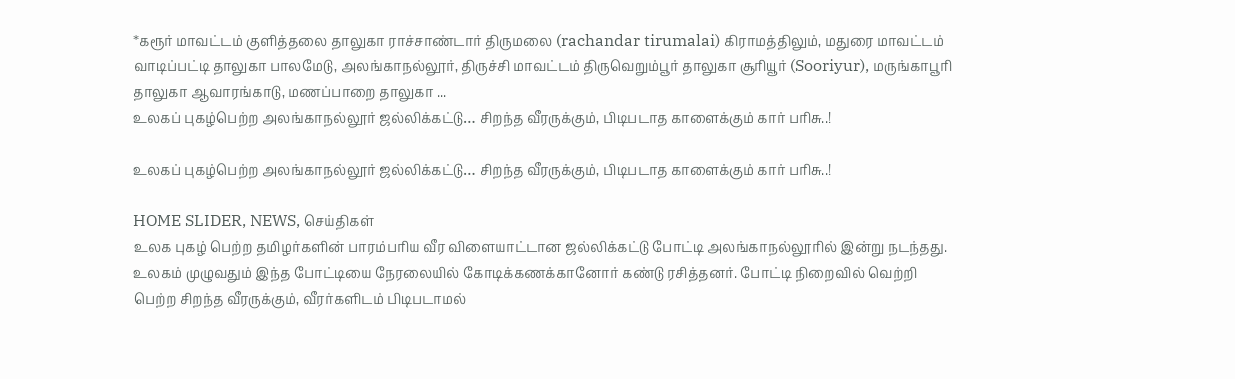*கரூர் மாவட்டம் குளித்தலை தாலுகா ராச்சாண்டார் திருமலை (rachandar tirumalai) கிராமத்திலும், மதுரை மாவட்டம் வாடிப்பட்டி தாலுகா பாலமேடு, அலங்காநல்லூர், திருச்சி மாவட்டம் திருவெறும்பூர் தாலுகா சூரியூர் (Sooriyur), மருங்காபூரி தாலுகா ஆவாரங்காடு, மணப்பாறை தாலுகா ...
உலகப் புகழ்பெற்ற அலங்காநல்லூர் ஜல்லிக்கட்டு… சிறந்த வீரருக்கும், பிடிபடாத காளைக்கும் கார் பரிசு..!

உலகப் புகழ்பெற்ற அலங்காநல்லூர் ஜல்லிக்கட்டு… சிறந்த வீரருக்கும், பிடிபடாத காளைக்கும் கார் பரிசு..!

HOME SLIDER, NEWS, செய்திகள்
உலக புகழ் பெற்ற தமிழர்களின் பாரம்பரிய வீர விளையாட்டான ஜல்லிக்கட்டு போட்டி அலங்காநல்லூரில் இன்று நடந்தது. உலகம் முழுவதும் இந்த போட்டியை நேரலையில் கோடிக்கணக்கானோர் கண்டு ரசித்தனர். போட்டி நிறைவில் வெற்றி பெற்ற சிறந்த வீரருக்கும், வீரர்களிடம் பிடிபடாமல்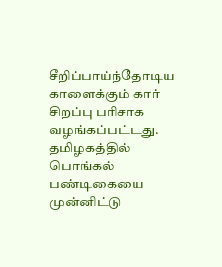சீறிப்பாய்ந்தோடிய காளைக்கும் கார் சிறப்பு பரிசாக வழங்கப்பட்டது. தமிழகத்தில் பொங்கல் பண்டிகையை முன்னிட்டு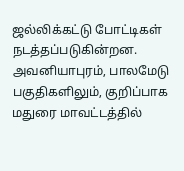ஜல்லிக்கட்டு போட்டிகள் நடத்தப்படுகின்றன. அவனியாபுரம், பாலமேடு பகுதிகளிலும், குறிப்பாக மதுரை மாவட்டத்தில்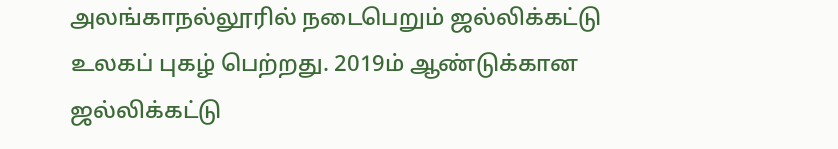அலங்காநல்லூரில் நடைபெறும் ஜல்லிக்கட்டு உலகப் புகழ் பெற்றது. 2019ம் ஆண்டுக்கான ஜல்லிக்கட்டு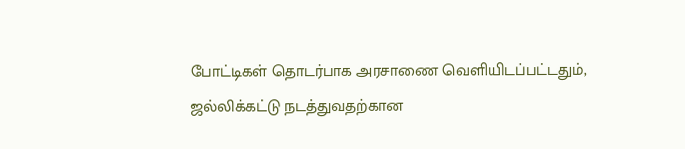போட்டிகள் தொடர்பாக அரசாணை வெளியிடப்பட்டதும், ஜல்லிக்கட்டு நடத்துவதற்கான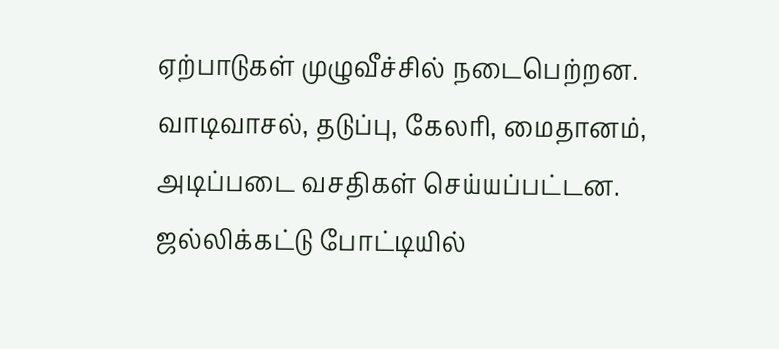ஏற்பாடுகள் முழுவீச்சில் நடைபெற்றன. வாடிவாசல், தடுப்பு, கேலரி, மைதானம், அடிப்படை வசதிகள் செய்யப்பட்டன. ஜல்லிக்கட்டு போட்டியில்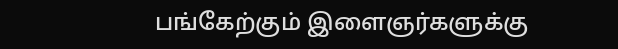பங்கேற்கும் இளைஞர்களுக்கு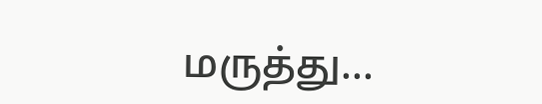மருத்து...